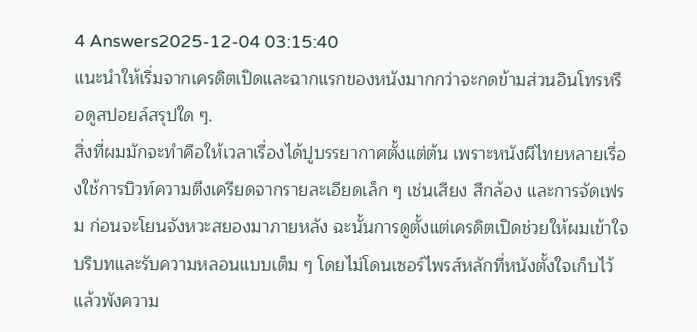4 Answers2025-12-04 03:15:40
แนะนำให้เริ่มจากเครดิตเปิดและฉากแรกของหนังมากกว่าจะกดข้ามส่วนอินโทรหรือดูสปอยล์สรุปใด ๆ.
สิ่งที่ผมมักจะทำคือให้เวลาเรื่องได้ปูบรรยากาศตั้งแต่ต้น เพราะหนังผีไทยหลายเรื่องใช้การบิวท์ความตึงเครียดจากรายละเอียดเล็ก ๆ เช่นเสียง สีกล้อง และการจัดเฟรม ก่อนจะโยนจังหวะสยองมาภายหลัง ฉะนั้นการดูตั้งแต่เครดิตเปิดช่วยให้ผมเข้าใจบริบทและรับความหลอนแบบเต็ม ๆ โดยไม่โดนเซอร์ไพรส์หลักที่หนังตั้งใจเก็บไว้แล้วพังความ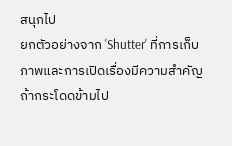สนุกไป
ยกตัวอย่างจาก 'Shutter' ที่การเก็บภาพและการเปิดเรื่องมีความสำคัญ ถ้ากระโดดข้ามไป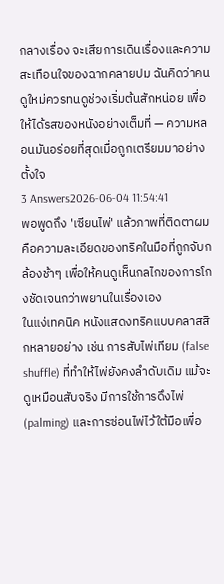กลางเรื่อง จะเสียการเดินเรื่องและความสะเทือนใจของฉากคลายปม ฉันคิดว่าคนดูใหม่ควรทนดูช่วงเริ่มต้นสักหน่อย เพื่อให้ได้รสของหนังอย่างเต็มที่ — ความหลอนมันอร่อยที่สุดเมื่อถูกเตรียมมาอย่างตั้งใจ
3 Answers2026-06-04 11:54:41
พอพูดถึง 'เซียนไพ่' แล้วภาพที่ติดตาผมคือความละเอียดของทริคในมือที่ถูกจับกล้องช้าๆ เพื่อให้คนดูเห็นกลไกของการโกงชัดเจนกว่าพยานในเรื่องเอง
ในแง่เทคนิค หนังแสดงทริคแบบคลาสสิกหลายอย่าง เช่น การสับไพ่เทียม (false shuffle) ที่ทำให้ไพ่ยังคงลำดับเดิม แม้จะดูเหมือนสับจริง มีการใช้การดึงไพ่ (palming) และการซ่อนไพ่ไว้ใต้มือเพื่อ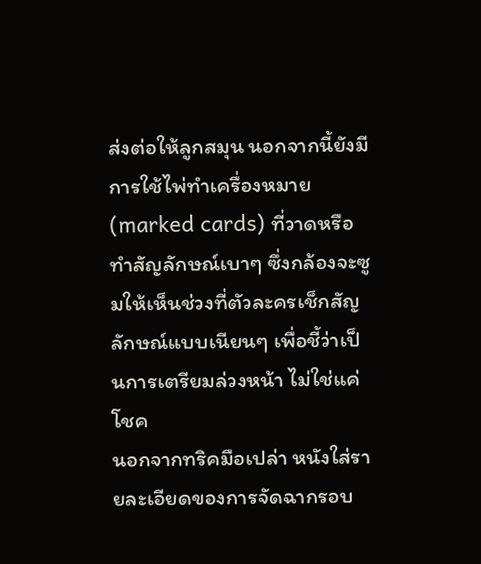ส่งต่อให้ลูกสมุน นอกจากนี้ยังมีการใช้ไพ่ทำเครื่องหมาย (marked cards) ที่วาดหรือทำสัญลักษณ์เบาๆ ซึ่งกล้องจะซูมให้เห็นช่วงที่ตัวละครเช็กสัญลักษณ์แบบเนียนๆ เพื่อชี้ว่าเป็นการเตรียมล่วงหน้า ไม่ใช่แค่โชค
นอกจากทริคมือเปล่า หนังใส่รายละเอียดของการจัดฉากรอบ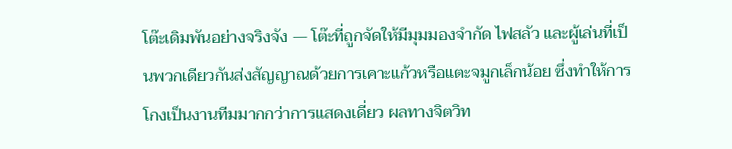โต๊ะเดิมพันอย่างจริงจัง — โต๊ะที่ถูกจัดให้มีมุมมองจำกัด ไฟสลัว และผู้เล่นที่เป็นพวกเดียวกันส่งสัญญาณด้วยการเคาะแก้วหรือแตะจมูกเล็กน้อย ซึ่งทำให้การโกงเป็นงานทีมมากกว่าการแสดงเดี่ยว ผลทางจิตวิท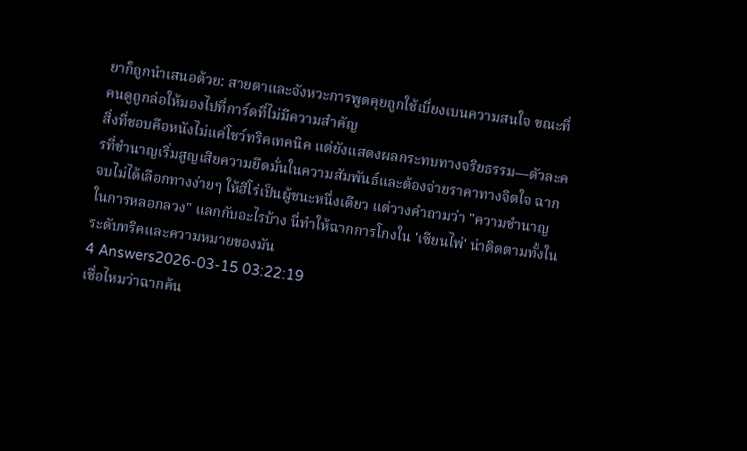ยาก็ถูกนำเสนอด้วย: สายตาและจังหวะการพูดคุยถูกใช้เบี่ยงเบนความสนใจ ขณะที่คนดูถูกล่อให้มองไปที่การ์ดที่ไม่มีความสำคัญ
สิ่งที่ชอบคือหนังไม่แค่โชว์ทริคเทคนิค แต่ยังแสดงผลกระทบทางจริยธรรม—ตัวละครที่ชำนาญเริ่มสูญเสียความยึดมั่นในความสัมพันธ์และต้องจ่ายราคาทางจิตใจ ฉากจบไม่ได้เลือกทางง่ายๆ ให้ฮีโร่เป็นผู้ชนะหนึ่งเดียว แต่วางคำถามว่า "ความชำนาญในการหลอกลวง" แลกกับอะไรบ้าง นี่ทำให้ฉากการโกงใน 'เซียนไพ่' น่าติดตามทั้งในระดับทริคและความหมายของมัน
4 Answers2026-03-15 03:22:19
เชื่อไหมว่าฉากค้น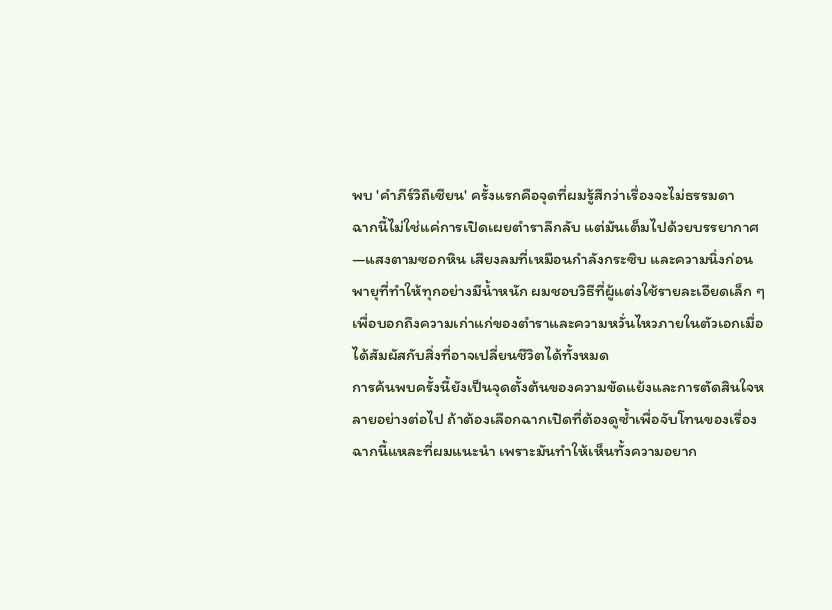พบ 'คำภีร์วิถีเซียน' ครั้งแรกคือจุดที่ผมรู้สึกว่าเรื่องจะไม่ธรรมดา
ฉากนี้ไม่ใช่แค่การเปิดเผยตำราลึกลับ แต่มันเต็มไปด้วยบรรยากาศ—แสงตามซอกหิน เสียงลมที่เหมือนกำลังกระซิบ และความนิ่งก่อนพายุที่ทำให้ทุกอย่างมีน้ำหนัก ผมชอบวิธีที่ผู้แต่งใช้รายละเอียดเล็ก ๆ เพื่อบอกถึงความเก่าแก่ของตำราและความหวั่นไหวภายในตัวเอกเมื่อได้สัมผัสกับสิ่งที่อาจเปลี่ยนชีวิตได้ทั้งหมด
การค้นพบครั้งนี้ยังเป็นจุดตั้งต้นของความขัดแย้งและการตัดสินใจหลายอย่างต่อไป ถ้าต้องเลือกฉากเปิดที่ต้องดูซ้ำเพื่อจับโทนของเรื่อง ฉากนี้แหละที่ผมแนะนำ เพราะมันทำให้เห็นทั้งความอยาก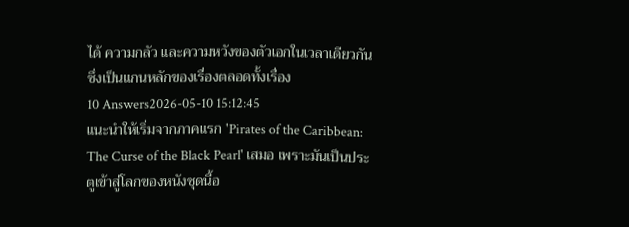ได้ ความกลัว และความหวังของตัวเอกในเวลาเดียวกัน ซึ่งเป็นแกนหลักของเรื่องตลอดทั้งเรื่อง
10 Answers2026-05-10 15:12:45
แนะนำให้เริ่มจากภาคแรก 'Pirates of the Caribbean: The Curse of the Black Pearl' เสมอ เพราะมันเป็นประตูเข้าสู่โลกของหนังชุดนี้อ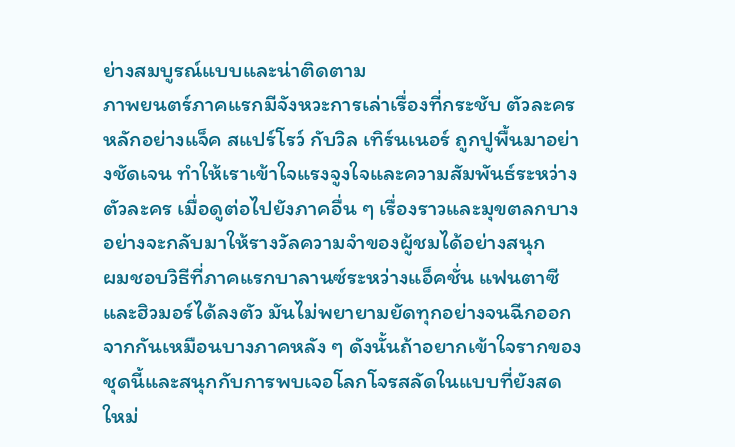ย่างสมบูรณ์แบบและน่าติดตาม
ภาพยนตร์ภาคแรกมีจังหวะการเล่าเรื่องที่กระชับ ตัวละครหลักอย่างแจ็ค สแปร์โรว์ กับวิล เทิร์นเนอร์ ถูกปูพื้นมาอย่างชัดเจน ทำให้เราเข้าใจแรงจูงใจและความสัมพันธ์ระหว่างตัวละคร เมื่อดูต่อไปยังภาคอื่น ๆ เรื่องราวและมุขตลกบางอย่างจะกลับมาให้รางวัลความจำของผู้ชมได้อย่างสนุก
ผมชอบวิธีที่ภาคแรกบาลานซ์ระหว่างแอ็คชั่น แฟนตาซี และฮิวมอร์ได้ลงตัว มันไม่พยายามยัดทุกอย่างจนฉีกออกจากกันเหมือนบางภาคหลัง ๆ ดังนั้นถ้าอยากเข้าใจรากของชุดนี้และสนุกกับการพบเจอโลกโจรสลัดในแบบที่ยังสดใหม่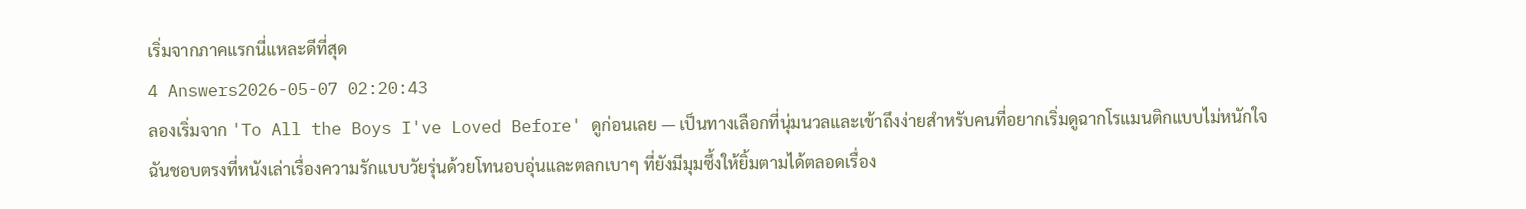เริ่มจากภาคแรกนี่แหละดีที่สุด
4 Answers2026-05-07 02:20:43
ลองเริ่มจาก 'To All the Boys I've Loved Before' ดูก่อนเลย — เป็นทางเลือกที่นุ่มนวลและเข้าถึงง่ายสำหรับคนที่อยากเริ่มดูฉากโรแมนติกแบบไม่หนักใจ
ฉันชอบตรงที่หนังเล่าเรื่องความรักแบบวัยรุ่นด้วยโทนอบอุ่นและตลกเบาๆ ที่ยังมีมุมซึ้งให้ยิ้มตามได้ตลอดเรื่อง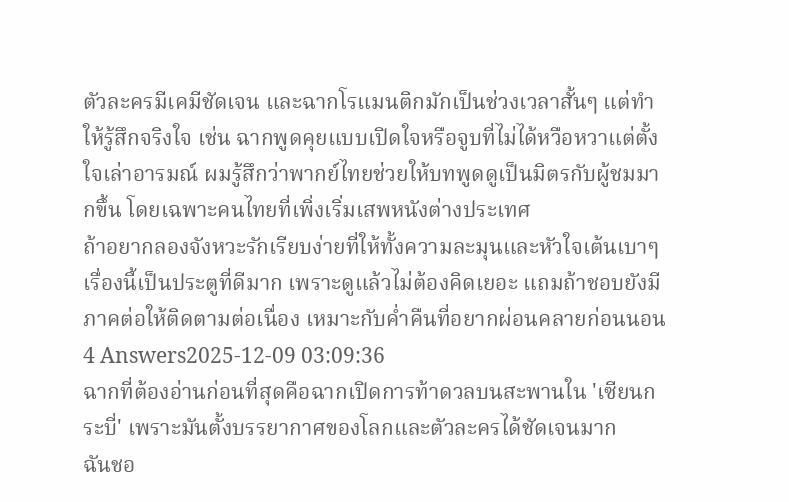ตัวละครมีเคมีชัดเจน และฉากโรแมนติกมักเป็นช่วงเวลาสั้นๆ แต่ทำให้รู้สึกจริงใจ เช่น ฉากพูดคุยแบบเปิดใจหรือจูบที่ไม่ได้หวือหวาแต่ตั้งใจเล่าอารมณ์ ผมรู้สึกว่าพากย์ไทยช่วยให้บทพูดดูเป็นมิตรกับผู้ชมมากขึ้น โดยเฉพาะคนไทยที่เพิ่งเริ่มเสพหนังต่างประเทศ
ถ้าอยากลองจังหวะรักเรียบง่ายที่ให้ทั้งความละมุนและหัวใจเต้นเบาๆ เรื่องนี้เป็นประตูที่ดีมาก เพราะดูแล้วไม่ต้องคิดเยอะ แถมถ้าชอบยังมีภาคต่อให้ติดตามต่อเนื่อง เหมาะกับค่ำคืนที่อยากผ่อนคลายก่อนนอน
4 Answers2025-12-09 03:09:36
ฉากที่ต้องอ่านก่อนที่สุดคือฉากเปิดการท้าดวลบนสะพานใน 'เซียนกระบี่' เพราะมันตั้งบรรยากาศของโลกและตัวละครได้ชัดเจนมาก
ฉันชอ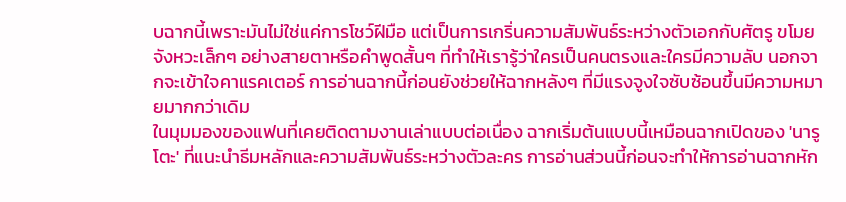บฉากนี้เพราะมันไม่ใช่แค่การโชว์ฝีมือ แต่เป็นการเกริ่นความสัมพันธ์ระหว่างตัวเอกกับศัตรู ขโมยจังหวะเล็กๆ อย่างสายตาหรือคำพูดสั้นๆ ที่ทำให้เรารู้ว่าใครเป็นคนตรงและใครมีความลับ นอกจากจะเข้าใจคาแรคเตอร์ การอ่านฉากนี้ก่อนยังช่วยให้ฉากหลังๆ ที่มีแรงจูงใจซับซ้อนขึ้นมีความหมายมากกว่าเดิม
ในมุมมองของแฟนที่เคยติดตามงานเล่าแบบต่อเนื่อง ฉากเริ่มต้นแบบนี้เหมือนฉากเปิดของ 'นารูโตะ' ที่แนะนำธีมหลักและความสัมพันธ์ระหว่างตัวละคร การอ่านส่วนนี้ก่อนจะทำให้การอ่านฉากหัก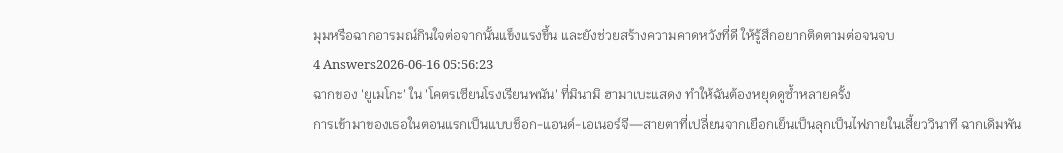มุมหรือฉากอารมณ์กินใจต่อจากนั้นแข็งแรงขึ้น และยังช่วยสร้างความคาดหวังที่ดี ให้รู้สึกอยากติดตามต่อจนจบ
4 Answers2026-06-16 05:56:23
ฉากของ 'ยูเมโกะ' ใน 'โคตรเซียนโรงเรียนพนัน' ที่มินามิ ฮามาเบะแสดง ทำให้ฉันต้องหยุดดูซ้ำหลายครั้ง
การเข้ามาของเธอในตอนแรกเป็นแบบช็อก-แอนด์-เอเนอร์จี—สายตาที่เปลี่ยนจากเยือกเย็นเป็นลุกเป็นไฟภายในเสี้ยววินาที ฉากเดิมพัน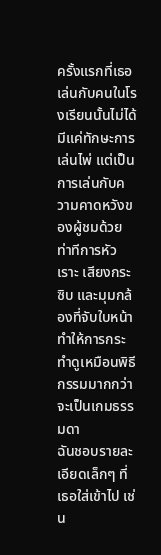ครั้งแรกที่เธอเล่นกับคนในโรงเรียนนั้นไม่ได้มีแค่ทักษะการเล่นไพ่ แต่เป็นการเล่นกับความคาดหวังของผู้ชมด้วย ท่าทีการหัวเราะ เสียงกระซิบ และมุมกล้องที่จับใบหน้า ทำให้การกระทำดูเหมือนพิธีกรรมมากกว่าจะเป็นเกมธรรมดา
ฉันชอบรายละเอียดเล็กๆ ที่เธอใส่เข้าไป เช่น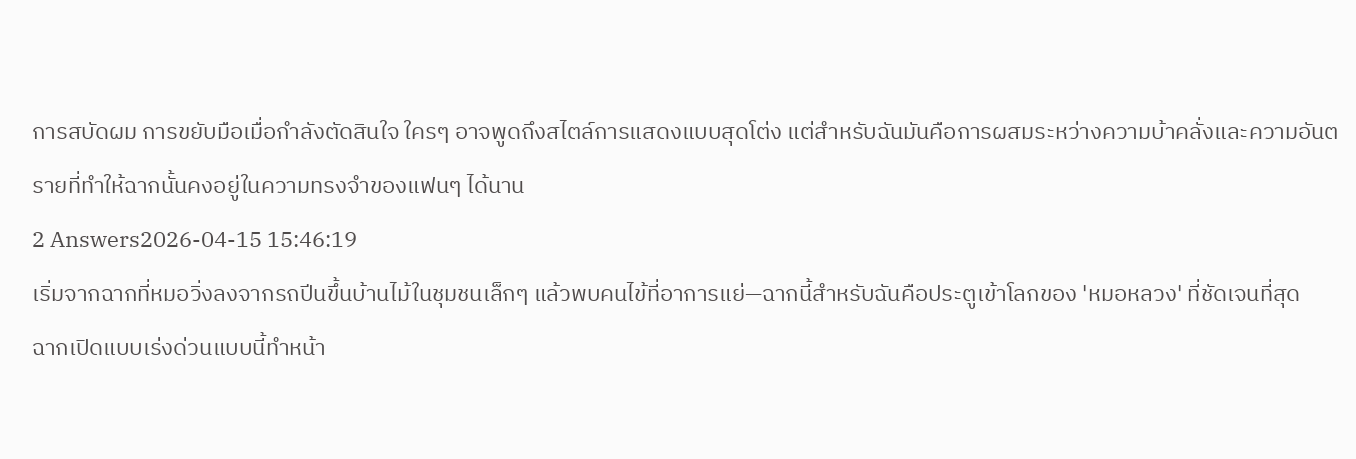การสบัดผม การขยับมือเมื่อกำลังตัดสินใจ ใครๆ อาจพูดถึงสไตล์การแสดงแบบสุดโต่ง แต่สำหรับฉันมันคือการผสมระหว่างความบ้าคลั่งและความอันตรายที่ทำให้ฉากนั้นคงอยู่ในความทรงจำของแฟนๆ ได้นาน
2 Answers2026-04-15 15:46:19
เริ่มจากฉากที่หมอวิ่งลงจากรถปีนขึ้นบ้านไม้ในชุมชนเล็กๆ แล้วพบคนไข้ที่อาการแย่—ฉากนี้สำหรับฉันคือประตูเข้าโลกของ 'หมอหลวง' ที่ชัดเจนที่สุด
ฉากเปิดแบบเร่งด่วนแบบนี้ทำหน้า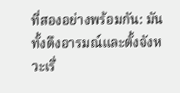ที่สองอย่างพร้อมกัน: มันทั้งดึงอารมณ์และตั้งจังหวะเรื่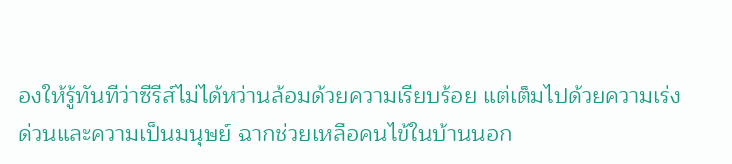องให้รู้ทันทีว่าซีรีส์ไม่ได้หว่านล้อมด้วยความเรียบร้อย แต่เต็มไปด้วยความเร่งด่วนและความเป็นมนุษย์ ฉากช่วยเหลือคนไข้ในบ้านนอก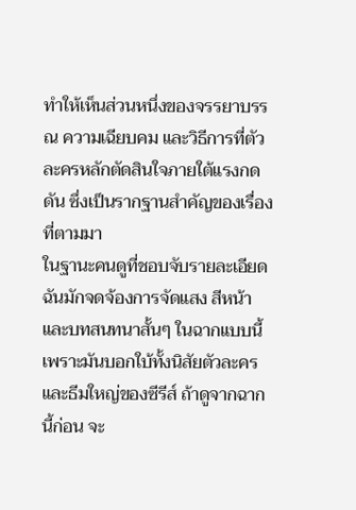ทำให้เห็นส่วนหนึ่งของจรรยาบรรณ ความเฉียบคม และวิธีการที่ตัวละครหลักตัดสินใจภายใต้แรงกดดัน ซึ่งเป็นรากฐานสำคัญของเรื่องที่ตามมา
ในฐานะคนดูที่ชอบจับรายละเอียด ฉันมักจดจ้องการจัดแสง สีหน้า และบทสนทนาสั้นๆ ในฉากแบบนี้ เพราะมันบอกใบ้ทั้งนิสัยตัวละครและธีมใหญ่ของซีรีส์ ถ้าดูจากฉากนี้ก่อน จะ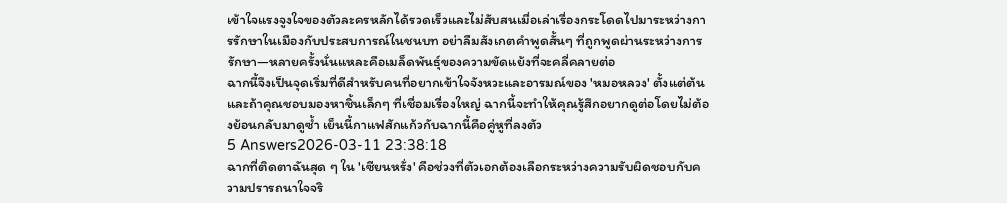เข้าใจแรงจูงใจของตัวละครหลักได้รวดเร็วและไม่สับสนเมื่อเล่าเรื่องกระโดดไปมาระหว่างการรักษาในเมืองกับประสบการณ์ในชนบท อย่าลืมสังเกตคำพูดสั้นๆ ที่ถูกพูดผ่านระหว่างการรักษา—หลายครั้งนั่นแหละคือเมล็ดพันธุ์ของความขัดแย้งที่จะคลี่คลายต่อ
ฉากนี้จึงเป็นจุดเริ่มที่ดีสำหรับคนที่อยากเข้าใจจังหวะและอารมณ์ของ 'หมอหลวง' ตั้งแต่ต้น และถ้าคุณชอบมองหาชิ้นเล็กๆ ที่เชื่อมเรื่องใหญ่ ฉากนี้จะทำให้คุณรู้สึกอยากดูต่อโดยไม่ต้องย้อนกลับมาดูซ้ำ เย็นนี้กาแฟสักแก้วกับฉากนี้คือคู่หูที่ลงตัว
5 Answers2026-03-11 23:38:18
ฉากที่ติดตาฉันสุด ๆ ใน 'เซียนหรั่ง' คือช่วงที่ตัวเอกต้องเลือกระหว่างความรับผิดชอบกับความปรารถนาใจจริ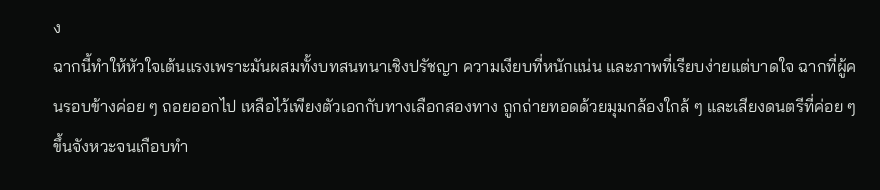ง
ฉากนี้ทำให้หัวใจเต้นแรงเพราะมันผสมทั้งบทสนทนาเชิงปรัชญา ความเงียบที่หนักแน่น และภาพที่เรียบง่ายแต่บาดใจ ฉากที่ผู้คนรอบข้างค่อย ๆ ถอยออกไป เหลือไว้เพียงตัวเอกกับทางเลือกสองทาง ถูกถ่ายทอดด้วยมุมกล้องใกล้ ๆ และเสียงดนตรีที่ค่อย ๆ ขึ้นจังหวะจนเกือบทำ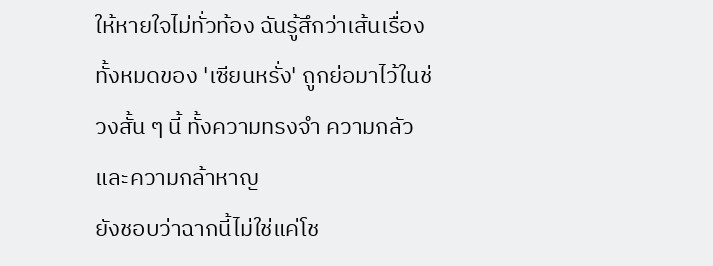ให้หายใจไม่ทั่วท้อง ฉันรู้สึกว่าเส้นเรื่องทั้งหมดของ 'เซียนหรั่ง' ถูกย่อมาไว้ในช่วงสั้น ๆ นี้ ทั้งความทรงจำ ความกลัว และความกล้าหาญ
ยังชอบว่าฉากนี้ไม่ใช่แค่โช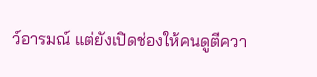ว์อารมณ์ แต่ยังเปิดช่องให้คนดูตีควา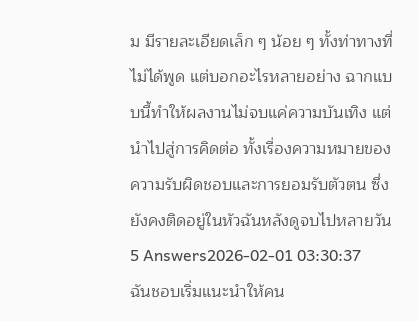ม มีรายละเอียดเล็ก ๆ น้อย ๆ ทั้งท่าทางที่ไม่ได้พูด แต่บอกอะไรหลายอย่าง ฉากแบบนี้ทำให้ผลงานไม่จบแค่ความบันเทิง แต่นำไปสู่การคิดต่อ ทั้งเรื่องความหมายของความรับผิดชอบและการยอมรับตัวตน ซึ่งยังคงติดอยู่ในหัวฉันหลังดูจบไปหลายวัน
5 Answers2026-02-01 03:30:37
ฉันชอบเริ่มแนะนำให้คน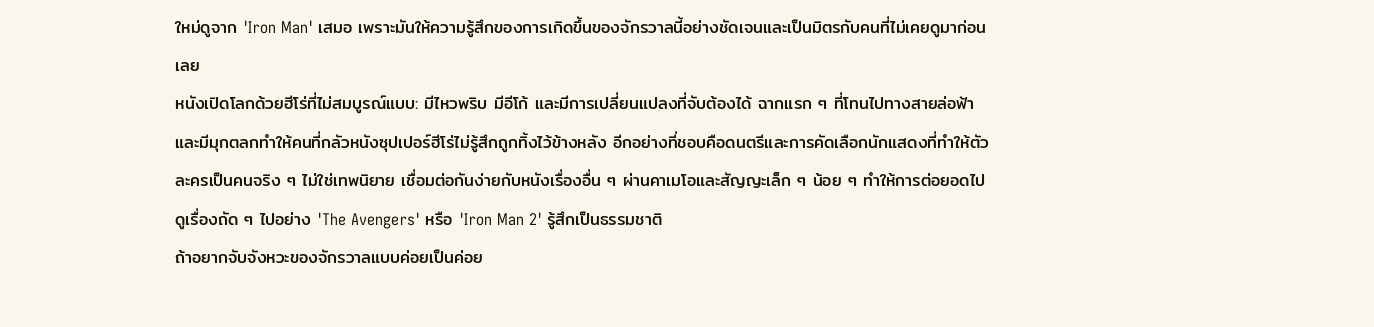ใหม่ดูจาก 'Iron Man' เสมอ เพราะมันให้ความรู้สึกของการเกิดขึ้นของจักรวาลนี้อย่างชัดเจนและเป็นมิตรกับคนที่ไม่เคยดูมาก่อนเลย
หนังเปิดโลกด้วยฮีโร่ที่ไม่สมบูรณ์แบบ: มีไหวพริบ มีอีโก้ และมีการเปลี่ยนแปลงที่จับต้องได้ ฉากแรก ๆ ที่โทนไปทางสายล่อฟ้าและมีมุกตลกทำให้คนที่กลัวหนังซุปเปอร์ฮีโร่ไม่รู้สึกถูกทิ้งไว้ข้างหลัง อีกอย่างที่ชอบคือดนตรีและการคัดเลือกนักแสดงที่ทำให้ตัวละครเป็นคนจริง ๆ ไม่ใช่เทพนิยาย เชื่อมต่อกันง่ายกับหนังเรื่องอื่น ๆ ผ่านคาเมโอและสัญญะเล็ก ๆ น้อย ๆ ทำให้การต่อยอดไปดูเรื่องถัด ๆ ไปอย่าง 'The Avengers' หรือ 'Iron Man 2' รู้สึกเป็นธรรมชาติ
ถ้าอยากจับจังหวะของจักรวาลแบบค่อยเป็นค่อย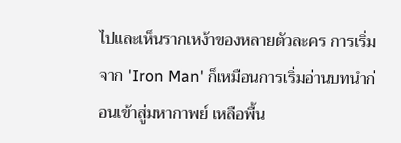ไปและเห็นรากเหง้าของหลายตัวละคร การเริ่มจาก 'Iron Man' ก็เหมือนการเริ่มอ่านบทนำก่อนเข้าสู่มหากาพย์ เหลือพื้น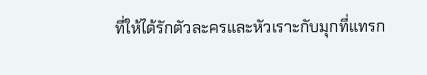ที่ให้ได้รักตัวละครและหัวเราะกับมุกที่แทรก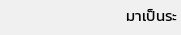มาเป็นระ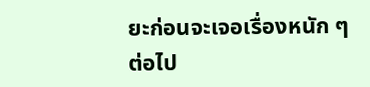ยะก่อนจะเจอเรื่องหนัก ๆ ต่อไป